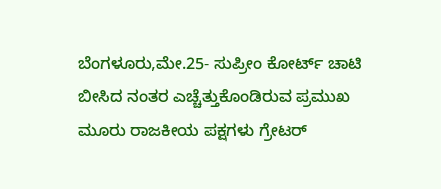ಬೆಂಗಳೂರು,ಮೇ.25- ಸುಪ್ರೀಂ ಕೋರ್ಟ್ ಚಾಟಿ ಬೀಸಿದ ನಂತರ ಎಚ್ಚೆತ್ತುಕೊಂಡಿರುವ ಪ್ರಮುಖ ಮೂರು ರಾಜಕೀಯ ಪಕ್ಷಗಳು ಗ್ರೇಟರ್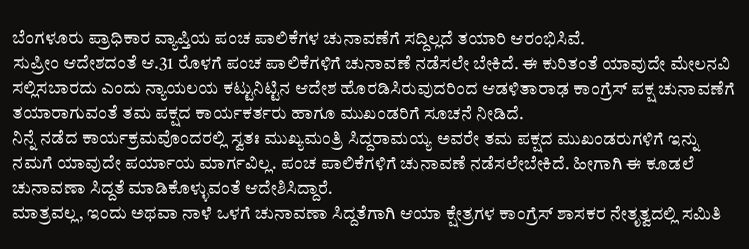ಬೆಂಗಳೂರು ಪ್ರಾಧಿಕಾರ ವ್ಯಾಪ್ತಿಯ ಪಂಚ ಪಾಲಿಕೆಗಳ ಚುನಾವಣೆಗೆ ಸದ್ದಿಲ್ಲದೆ ತಯಾರಿ ಆರಂಭಿಸಿವೆ.
ಸುಪ್ರೀಂ ಆದೇಶದಂತೆ ಆ.31 ರೊಳಗೆ ಪಂಚ ಪಾಲಿಕೆಗಳಿಗೆ ಚುನಾವಣೆ ನಡೆಸಲೇ ಬೇಕಿದೆ. ಈ ಕುರಿತಂತೆ ಯಾವುದೇ ಮೇಲನವಿ ಸಲ್ಲಿಸಬಾರದು ಎಂದು ನ್ಯಾಯಲಯ ಕಟ್ಟುನಿಟ್ಟಿನ ಆದೇಶ ಹೊರಡಿಸಿರುವುದರಿಂದ ಆಡಳಿತಾರಾಢ ಕಾಂಗ್ರೆಸ್ ಪಕ್ಷ ಚುನಾವಣೆಗೆ ತಯಾರಾಗುವಂತೆ ತಮ ಪಕ್ಷದ ಕಾರ್ಯಕರ್ತರು ಹಾಗೂ ಮುಖಂಡರಿಗೆ ಸೂಚನೆ ನೀಡಿದೆ.
ನಿನ್ನೆ ನಡೆದ ಕಾರ್ಯಕ್ರಮವೊಂದರಲ್ಲಿ ಸ್ವತಃ ಮುಖ್ಯಮಂತ್ರಿ ಸಿದ್ದರಾಮಯ್ಯ ಅವರೇ ತಮ ಪಕ್ಷದ ಮುಖಂಡರುಗಳಿಗೆ ಇನ್ನು ನಮಗೆ ಯಾವುದೇ ಪರ್ಯಾಯ ಮಾರ್ಗವಿಲ್ಲ. ಪಂಚ ಪಾಲಿಕೆಗಳಿಗೆ ಚುನಾವಣೆ ನಡೆಸಲೇಬೇಕಿದೆ. ಹೀಗಾಗಿ ಈ ಕೂಡಲೆ ಚುನಾವಣಾ ಸಿದ್ದತೆ ಮಾಡಿಕೊಳ್ಳುವಂತೆ ಆದೇಶಿಸಿದ್ದಾರೆ.
ಮಾತ್ರವಲ್ಲ, ಇಂದು ಅಥವಾ ನಾಳೆ ಒಳಗೆ ಚುನಾವಣಾ ಸಿದ್ದತೆಗಾಗಿ ಆಯಾ ಕ್ಷೇತ್ರಗಳ ಕಾಂಗ್ರೆಸ್ ಶಾಸಕರ ನೇತೃತ್ವದಲ್ಲಿ ಸಮಿತಿ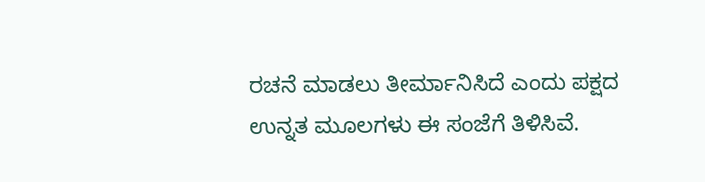ರಚನೆ ಮಾಡಲು ತೀರ್ಮಾನಿಸಿದೆ ಎಂದು ಪಕ್ಷದ ಉನ್ನತ ಮೂಲಗಳು ಈ ಸಂಜೆಗೆ ತಿಳಿಸಿವೆ.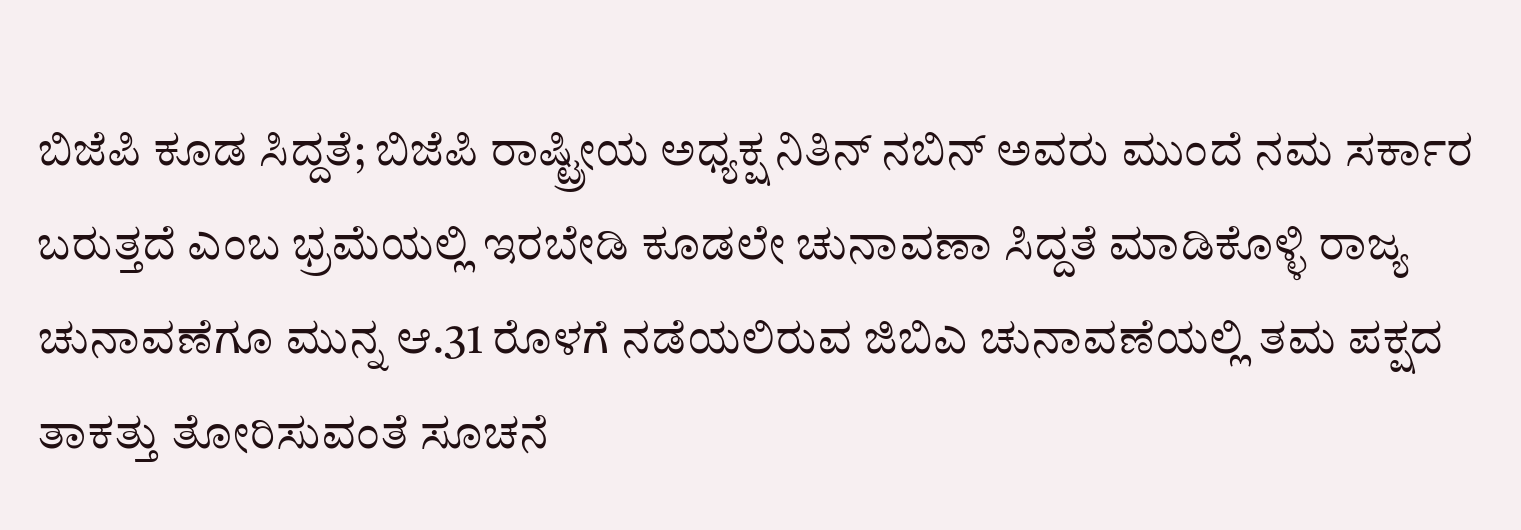ಬಿಜೆಪಿ ಕೂಡ ಸಿದ್ದತೆ; ಬಿಜೆಪಿ ರಾಷ್ಟ್ರೀಯ ಅಧ್ಯಕ್ಷ ನಿತಿನ್ ನಬಿನ್ ಅವರು ಮುಂದೆ ನಮ ಸರ್ಕಾರ ಬರುತ್ತದೆ ಎಂಬ ಭ್ರಮೆಯಲ್ಲಿ ಇರಬೇಡಿ ಕೂಡಲೇ ಚುನಾವಣಾ ಸಿದ್ದತೆ ಮಾಡಿಕೊಳ್ಳಿ ರಾಜ್ಯ ಚುನಾವಣೆಗೂ ಮುನ್ನ ಆ.31 ರೊಳಗೆ ನಡೆಯಲಿರುವ ಜಿಬಿಎ ಚುನಾವಣೆಯಲ್ಲಿ ತಮ ಪಕ್ಷದ ತಾಕತ್ತು ತೋರಿಸುವಂತೆ ಸೂಚನೆ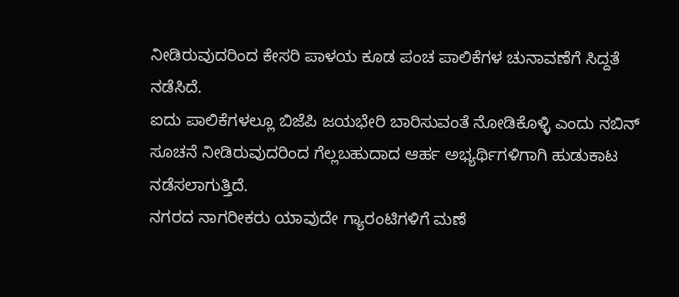ನೀಡಿರುವುದರಿಂದ ಕೇಸರಿ ಪಾಳಯ ಕೂಡ ಪಂಚ ಪಾಲಿಕೆಗಳ ಚುನಾವಣೆಗೆ ಸಿದ್ದತೆ ನಡೆಸಿದೆ.
ಐದು ಪಾಲಿಕೆಗಳಲ್ಲೂ ಬಿಜೆಪಿ ಜಯಭೇರಿ ಬಾರಿಸುವಂತೆ ನೋಡಿಕೊಳ್ಳಿ ಎಂದು ನಬಿನ್ ಸೂಚನೆ ನೀಡಿರುವುದರಿಂದ ಗೆಲ್ಲಬಹುದಾದ ಆರ್ಹ ಅಭ್ಯರ್ಥಿಗಳಿಗಾಗಿ ಹುಡುಕಾಟ ನಡೆಸಲಾಗುತ್ತಿದೆ.
ನಗರದ ನಾಗರೀಕರು ಯಾವುದೇ ಗ್ಯಾರಂಟಿಗಳಿಗೆ ಮಣೆ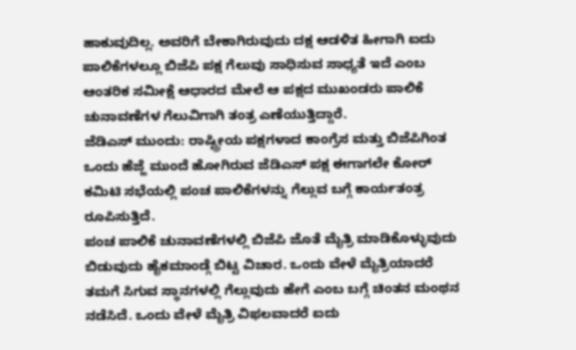ಹಾಕುವುದಿಲ್ಲ. ಅವರಿಗೆ ಬೇಕಾಗಿರುವುದು ದಕ್ಷ ಆಡಳಿತ ಹೀಗಾಗಿ ಐದು ಪಾಲಿಕೆಗಳಲ್ಲೂ ಬಿಜೆಪಿ ಪಕ್ಷ ಗೆಲುವು ಸಾಧಿಸುವ ಸಾಧ್ಯತೆ ಇದೆ ಎಂಬ ಆಂತರಿಕ ಸಮೀಕ್ಷೆ ಆಧಾರದ ಮೇಲೆ ಆ ಪಕ್ಷದ ಮುಖಂಡರು ಪಾಲಿಕೆ ಚುನಾವಣೆಗಳ ಗೆಲುವಿಗಾಗಿ ತಂತ್ರ ಎಣೆಯುತ್ತಿದ್ದಾರೆ.
ಜೆಡಿಎಸ್ ಮುಂದು: ರಾಷ್ಟ್ರೀಯ ಪಕ್ಷಗಳಾದ ಕಾಂಗ್ರೆಸ ಮತ್ತು ಬಿಜೆಪಿಗಿಂತ ಒಂದು ಹೆಜ್ಜೆ ಮುಂದೆ ಹೋಗಿರುವ ಜೆಡಿಎಸ್ ಪಕ್ಷ ಈಗಾಗಲೇ ಕೋರ್ ಕಮಿಟಿ ಸಭೆಯಲ್ಲಿ ಪಂಚ ಪಾಲಿಕೆಗಳನ್ನು ಗೆಲ್ಲುವ ಬಗ್ಗೆ ಕಾರ್ಯತಂತ್ರ ರೂಪಿಸುತ್ತಿದೆ.
ಪಂಚ ಪಾಲಿಕೆ ಚುನಾವಣೆಗಳಲ್ಲಿ ಬಿಜೆಪಿ ಜೊತೆ ಮೈತ್ರಿ ಮಾಡಿಕೊಳ್ಳುವುದು ಬಿಡುವುದು ಹೈಕಮಾಂಡ್ಗೆ ಬಿಟ್ಟ ವಿಚಾರ. ಒಂದು ವೇಳೆ ಮೈತ್ರಿಯಾದರೆ ತಮಗೆ ಸಿಗುವ ಸ್ಥಾನಗಳಲ್ಲಿ ಗೆಲ್ಲುವುದು ಹೇಗೆ ಎಂಬ ಬಗ್ಗೆ ಚಿಂತನ ಮಂಥನ ನಡೆಸಿದೆ. ಒಂದು ವೇಳೆ ಮೈತ್ರಿ ವಿಫಲವಾದರೆ ಐದು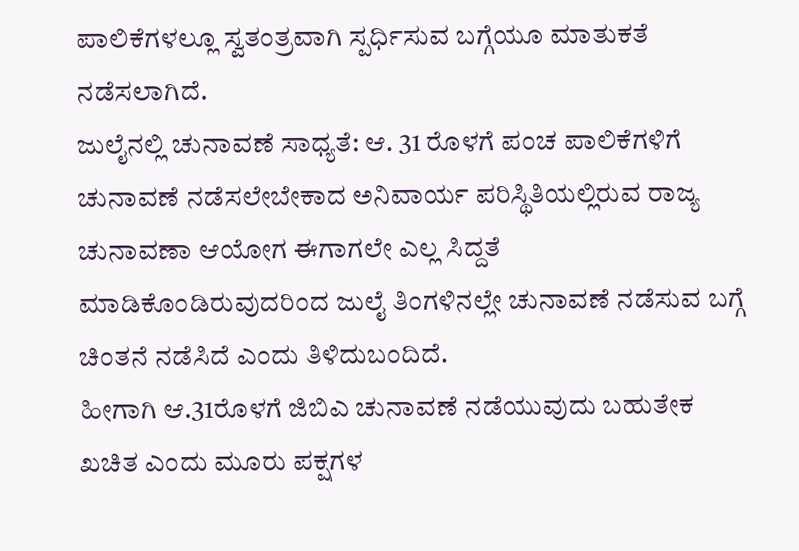ಪಾಲಿಕೆಗಳಲ್ಲೂ ಸ್ವತಂತ್ರವಾಗಿ ಸ್ಪರ್ಧಿಸುವ ಬಗ್ಗೆಯೂ ಮಾತುಕತೆ ನಡೆಸಲಾಗಿದೆ.
ಜುಲೈನಲ್ಲಿ ಚುನಾವಣೆ ಸಾಧ್ಯತೆ: ಆ. 31 ರೊಳಗೆ ಪಂಚ ಪಾಲಿಕೆಗಳಿಗೆ ಚುನಾವಣೆ ನಡೆಸಲೇಬೇಕಾದ ಅನಿವಾರ್ಯ ಪರಿಸ್ಥಿತಿಯಲ್ಲಿರುವ ರಾಜ್ಯ ಚುನಾವಣಾ ಆಯೋಗ ಈಗಾಗಲೇ ಎಲ್ಲ ಸಿದ್ದತೆ ಮಾಡಿಕೊಂಡಿರುವುದರಿಂದ ಜುಲೈ ತಿಂಗಳಿನಲ್ಲೇ ಚುನಾವಣೆ ನಡೆಸುವ ಬಗ್ಗೆ ಚಿಂತನೆ ನಡೆಸಿದೆ ಎಂದು ತಿಳಿದುಬಂದಿದೆ.
ಹೀಗಾಗಿ ಆ.31ರೊಳಗೆ ಜಿಬಿಎ ಚುನಾವಣೆ ನಡೆಯುವುದು ಬಹುತೇಕ ಖಚಿತ ಎಂದು ಮೂರು ಪಕ್ಷಗಳ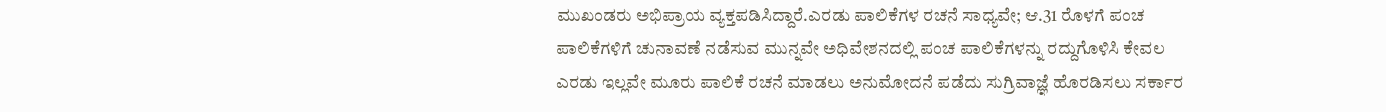ಮುಖಂಡರು ಅಭಿಪ್ರಾಯ ವ್ಯಕ್ತಪಡಿಸಿದ್ದಾರೆ.ಎರಡು ಪಾಲಿಕೆಗಳ ರಚನೆ ಸಾಧ್ಯವೇ; ಆ.31 ರೊಳಗೆ ಪಂಚ ಪಾಲಿಕೆಗಳಿಗೆ ಚುನಾವಣೆ ನಡೆಸುವ ಮುನ್ನವೇ ಅಧಿವೇಶನದಲ್ಲಿ ಪಂಚ ಪಾಲಿಕೆಗಳನ್ನು ರದ್ದುಗೊಳಿಸಿ ಕೇವಲ ಎರಡು ಇಲ್ಲವೇ ಮೂರು ಪಾಲಿಕೆ ರಚನೆ ಮಾಡಲು ಅನುಮೋದನೆ ಪಡೆದು ಸುಗ್ರಿವಾಜ್ಞೆ ಹೊರಡಿಸಲು ಸರ್ಕಾರ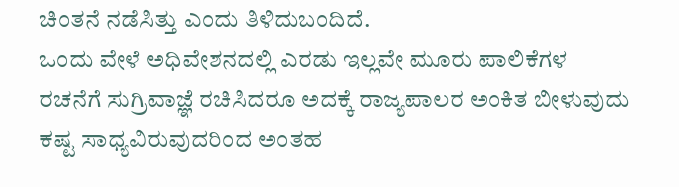ಚಿಂತನೆ ನಡೆಸಿತ್ತು ಎಂದು ತಿಳಿದುಬಂದಿದೆ.
ಒಂದು ವೇಳೆ ಅಧಿವೇಶನದಲ್ಲಿ ಎರಡು ಇಲ್ಲವೇ ಮೂರು ಪಾಲಿಕೆಗಳ ರಚನೆಗೆ ಸುಗ್ರಿವಾಜ್ಞೆ ರಚಿಸಿದರೂ ಅದಕ್ಕೆ ರಾಜ್ಯಪಾಲರ ಅಂಕಿತ ಬೀಳುವುದು ಕಷ್ಟ ಸಾಧ್ಯವಿರುವುದರಿಂದ ಅಂತಹ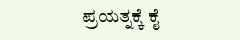ಪ್ರಯತ್ನಕ್ಕೆ ಕೈ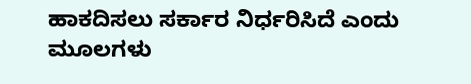ಹಾಕದಿಸಲು ಸರ್ಕಾರ ನಿರ್ಧರಿಸಿದೆ ಎಂದು ಮೂಲಗಳು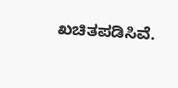ಖಚಿತಪಡಿಸಿವೆ.